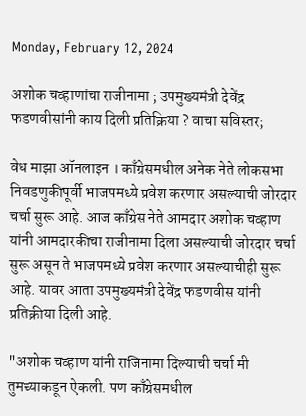Monday, February 12, 2024

अशोक चव्हाणांचा राजीनामा ; उपमुख्यमंत्री देवेंद्र फडणवीसांनी काय दिली प्रतिक्रिया ? वाचा सविस्तर;

वेध माझा ऑनलाइन । काँग्रेसमधील अनेक नेते लोकसभा निवडणुकीपूर्वी भाजपमध्ये प्रवेश करणार असल्याची जोरदार चर्चा सुरू आहे. आज काँग्रेस नेते आमदार अशोक चव्हाण यांनी आमदारकीचा राजीनामा दिला असल्याची जोरदार चर्चा सुरू असून ते भाजपमध्ये प्रवेश करणार असल्याचीही सुरू आहे. यावर आता उपमुख्यमंत्री देवेंद्र फडणवीस यांनी प्रतिक्रीया दिली आहे.

"अशोक चव्हाण यांनी राजिनामा दिल्याची चर्चा मी तुमच्याकडून ऐकली. पण काँग्रेसमधील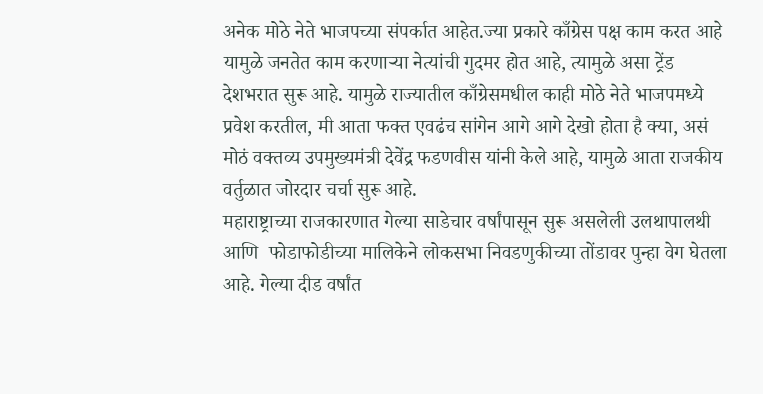अनेक मोठे नेते भाजपच्या संपर्कात आहेत.ज्या प्रकारे काँग्रेस पक्ष काम करत आहे यामुळे जनतेत काम करणाऱ्या नेत्यांची गुदमर होत आहे, त्यामुळे असा ट्रेंड देशभरात सुरू आहे. यामुळे राज्यातील काँग्रेसमधील काही मोठे नेते भाजपमध्ये प्रवेश करतील, मी आता फक्त एवढंच सांगेन आगे आगे देखो होता है क्या, असं मोठं वक्तव्य उपमुख्यमंत्री देवेंद्र फडणवीस यांनी केले आहे, यामुळे आता राजकीय वर्तुळात जोरदार चर्चा सुरू आहे.
महाराष्ट्राच्या राजकारणात गेल्या साडेचार वर्षांपासून सुरू असलेली उलथापालथी आणि  फोडाफोडीच्या मालिकेने लोकसभा निवडणुकीच्या तोंडावर पुन्हा वेग घेतला आहे. गेल्या दीड वर्षांत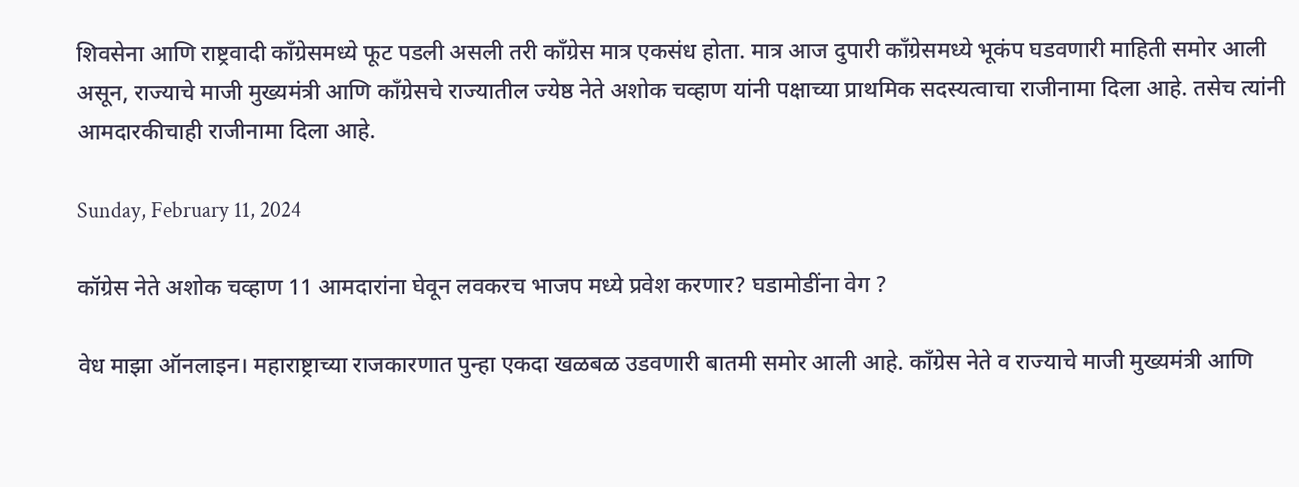शिवसेना आणि राष्ट्रवादी काँग्रेसमध्ये फूट पडली असली तरी काँग्रेस मात्र एकसंध होता. मात्र आज दुपारी काँग्रेसमध्ये भूकंप घडवणारी माहिती समोर आली असून, राज्याचे माजी मुख्यमंत्री आणि काँग्रेसचे राज्यातील ज्येष्ठ नेते अशोक चव्हाण यांनी पक्षाच्या प्राथमिक सदस्यत्वाचा राजीनामा दिला आहे. तसेच त्यांनी आमदारकीचाही राजीनामा दिला आहे.

Sunday, February 11, 2024

कॉग्रेस नेते अशोक चव्हाण 11 आमदारांना घेवून लवकरच भाजप मध्ये प्रवेश करणार? घडामोडींना वेग ?

वेध माझा ऑनलाइन। महाराष्ट्राच्या राजकारणात पुन्हा एकदा खळबळ उडवणारी बातमी समोर आली आहे. काँग्रेस नेते व राज्याचे माजी मुख्यमंत्री आणि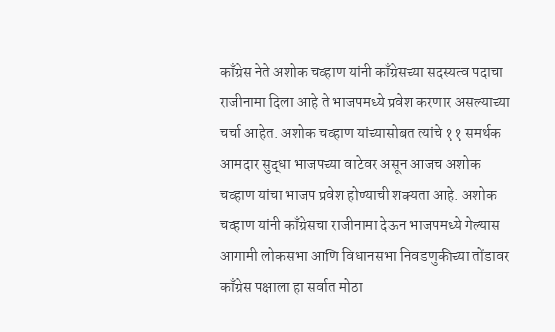काँग्रेस नेते अशोक चव्हाण यांनी काँग्रेसच्या सदस्यत्व पदाचा राजीनामा दिला आहे ते भाजपमध्ये प्रवेश करणार असल्याच्या चर्चा आहेत. अशोक चव्हाण यांच्यासोबत त्यांचे ११ समर्थक आमदार सुद्धा भाजपच्या वाटेवर असून आजच अशोक चव्हाण यांचा भाजप प्रवेश होण्याची शक्यता आहे. अशोक चव्हाण यांनी काँग्रेसचा राजीनामा देऊन भाजपमध्ये गेल्यास आगामी लोकसभा आणि विधानसभा निवडणुकीच्या तोंडावर काँग्रेस पक्षाला हा सर्वात मोठा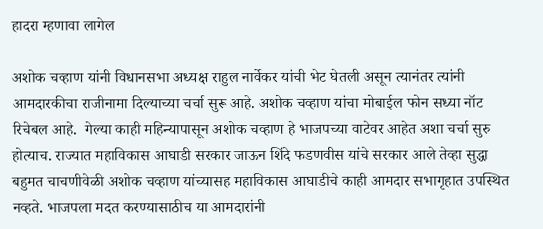हादरा म्हणावा लागेल

अशोक चव्हाण यांनी विधानसभा अध्यक्ष राहुल नार्वेकर यांची भेट घेतली असून त्यानंतर त्यांनी आमदारकीचा राजीनामा दिल्याच्या चर्चा सुरू आहे. अशोक चव्हाण यांचा मोबाईल फोन सध्या नॉट रिचेबल आहे.  गेल्या काही महिन्यापासून अशोक चव्हाण हे भाजपच्या वाटेवर आहेत अशा चर्चा सुरु होत्याच. राज्यात महाविकास आघाडी सरकार जाऊन शिंदे फडणवीस यांचे सरकार आले तेव्हा सुद्धा बहुमत चाचणीवेळी अशोक चव्हाण यांच्यासह महाविकास आघाडीचे काही आमदार सभागृहात उपस्थित नव्हते. भाजपला मदत करण्यासाठीच या आमदारांनी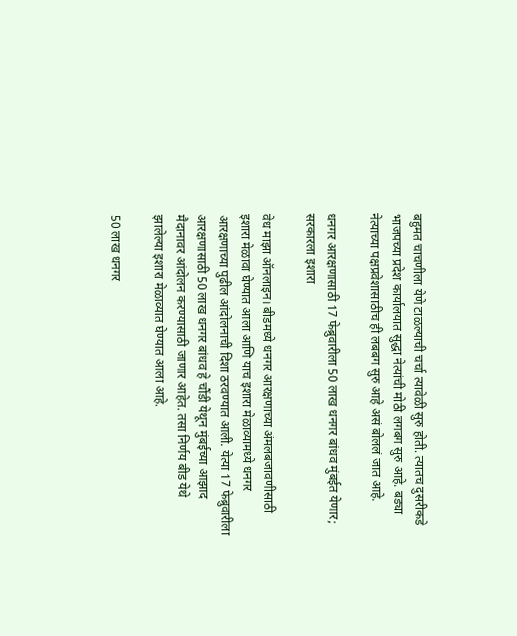बहुमत चाचणीला येणे टाळल्याची चर्चा त्यावेळी सुरु होती. त्यातच दुसरीकडे भाजपच्या प्रदेश कार्यालयात सुद्धा नेत्यांची मोठी लगबग सुरु आहे. बड्या नेत्याच्या पक्षप्रवेशासाठीच ही लबबग सुरु आहे असं बोललं जात आहे.

धनगर आरक्षणासाठी 17 फेब्रुवारीला 50 लाख धनगर बांधव मुंबईत येणार; सरकारला इशारा

वेध माझा ऑनलाइन। बीडमध्ये धनगर आरक्षणाच्या अंमलबजावणीसाठी इशारा मेळावा घेण्यात आला आणि याच इशारा मेळाव्यामध्ये धनगर आरक्षणाच्या पुढील आंदोलनाची दिशा ठरवण्यात आली. येत्या 17 फेब्रुवारीला आरक्षणासाठी 50 लाख धनगर बांधव हे चौंडी येथून मुंबईच्या आझाद मैदानावर आंदोलन करण्यासाठी जाणार आहेत. तसा निर्णय बीड येथे झालेल्या इशारा मेळाव्यात घेण्यात आला आहे.

50 लाख धनगर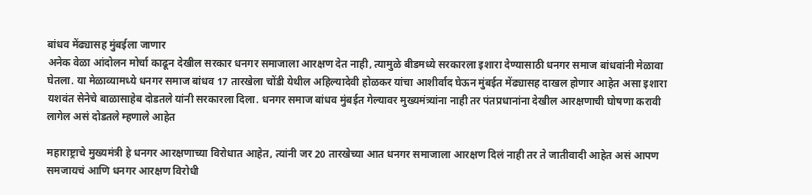बांधव मेंढ्यासह मुंबईला जाणार
अनेक वेळा आंदोलन मोर्चा काढून देखील सरकार धनगर समाजाला आरक्षण देत नाही, त्यामुळे बीडमध्ये सरकारला इशारा देण्यासाठी धनगर समाज बांधवांनी मेळावा घेतला. या मेळाव्यामध्ये धनगर समाज बांधव 17 तारखेला चोंडी येथील अहिल्यादेवी होळकर यांचा आशीर्वाद घेऊन मुंबईत मेंढ्यासह दाखल होणार आहेत असा इशारा यशवंत सेनेचे बाळासाहेब दोडतले यांनी सरकारला दिला. धनगर समाज बांधव मुंबईत गेल्यावर मुख्यमंत्र्यांना नाही तर पंतप्रधानांना देखील आरक्षणाची घोषणा करावी लागेल असं दोडतले म्हणाले आहेत

महाराष्ट्राचे मुख्यमंत्री हे धनगर आरक्षणाच्या विरोधात आहेत, त्यांनी जर 20 तारखेच्या आत धनगर समाजाला आरक्षण दिलं नाही तर ते जातीवादी आहेत असं आपण समजायचं आणि धनगर आरक्षण विरोधी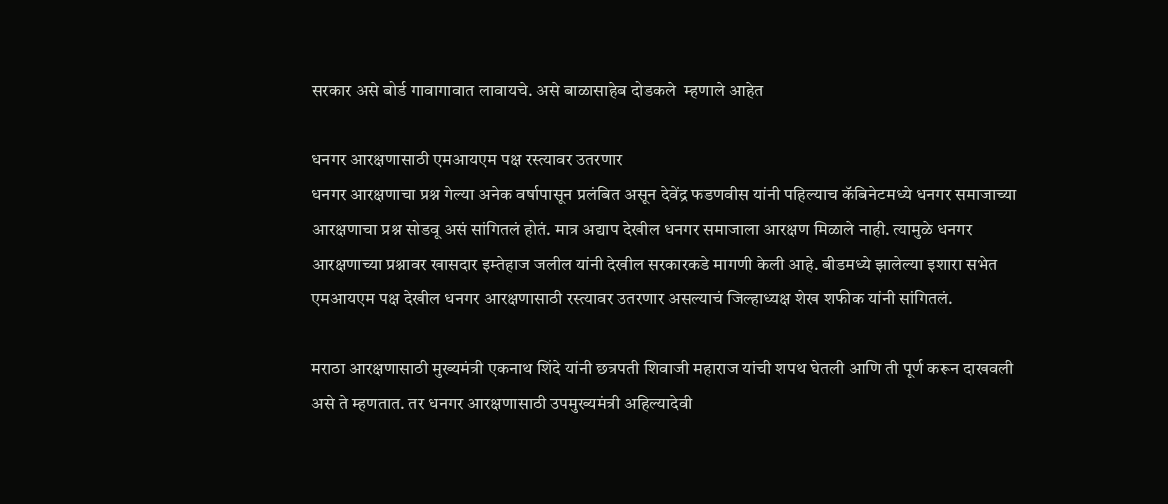सरकार असे बोर्ड गावागावात लावायचे. असे बाळासाहेब दोडकले  म्हणाले आहेत

धनगर आरक्षणासाठी एमआयएम पक्ष रस्त्यावर उतरणार
धनगर आरक्षणाचा प्रश्न गेल्या अनेक वर्षापासून प्रलंबित असून देवेंद्र फडणवीस यांनी पहिल्याच कॅबिनेटमध्ये धनगर समाजाच्या आरक्षणाचा प्रश्न सोडवू असं सांगितलं होतं. मात्र अद्याप देखील धनगर समाजाला आरक्षण मिळाले नाही. त्यामुळे धनगर आरक्षणाच्या प्रश्नावर खासदार इम्तेहाज जलील यांनी देखील सरकारकडे मागणी केली आहे. बीडमध्ये झालेल्या इशारा सभेत एमआयएम पक्ष देखील धनगर आरक्षणासाठी रस्त्यावर उतरणार असल्याचं जिल्हाध्यक्ष शेख शफीक यांनी सांगितलं.

मराठा आरक्षणासाठी मुख्यमंत्री एकनाथ शिंदे यांनी छत्रपती शिवाजी महाराज यांची शपथ घेतली आणि ती पूर्ण करून दाखवली असे ते म्हणतात. तर धनगर आरक्षणासाठी उपमुख्यमंत्री अहिल्यादेवी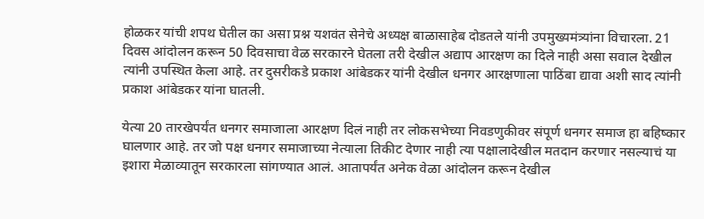होळकर यांची शपथ घेतील का असा प्रश्न यशवंत सेनेचे अध्यक्ष बाळासाहेब दोडतले यांनी उपमुख्यमंत्र्यांना विचारला. 21 दिवस आंदोलन करून 50 दिवसाचा वेळ सरकारने घेतला तरी देखील अद्याप आरक्षण का दिले नाही असा सवाल देखील त्यांनी उपस्थित केला आहे. तर दुसरीकडे प्रकाश आंबेडकर यांनी देखील धनगर आरक्षणाला पाठिंबा द्यावा अशी साद त्यांनी प्रकाश आंबेडकर यांना घातली.

येत्या 20 तारखेपर्यंत धनगर समाजाला आरक्षण दिलं नाही तर लोकसभेच्या निवडणुकीवर संपूर्ण धनगर समाज हा बहिष्कार घालणार आहे. तर जो पक्ष धनगर समाजाच्या नेत्याला तिकीट देणार नाही त्या पक्षालादेखील मतदान करणार नसल्याचं या इशारा मेळाव्यातून सरकारला सांगण्यात आलं. आतापर्यंत अनेक वेळा आंदोलन करून देखील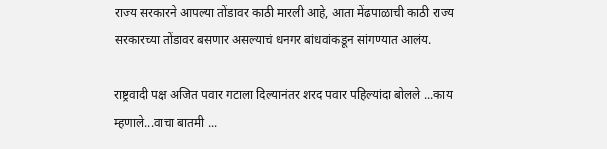राज्य सरकारने आपल्या तोंडावर काठी मारली आहे, आता मेंढपाळाची काठी राज्य सरकारच्या तोंडावर बसणार असल्याचं धनगर बांधवांकडून सांगण्यात आलंय.

राष्ट्रवादी पक्ष अजित पवार गटाला दिल्यानंतर शरद पवार पहिल्यांदा बोलले ...काय म्हणाले...वाचा बातमी ...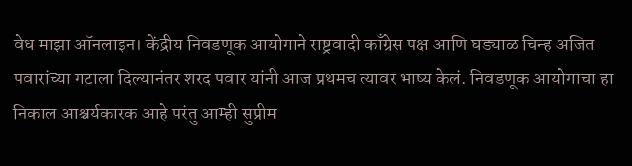वेध माझा ऑनलाइन। केंद्रीय निवडणूक आयोगाने राष्ट्रवादी काँग्रेस पक्ष आणि घड्याळ चिन्ह अजित पवारांच्या गटाला दिल्यानंतर शरद पवार यांनी आज प्रथमच त्यावर भाष्य केलं. निवडणूक आयोगाचा हा निकाल आश्चर्यकारक आहे परंतु आम्ही सुप्रीम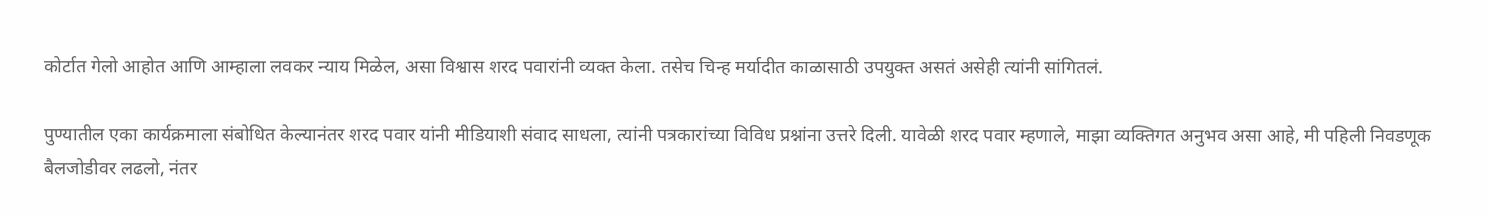कोर्टात गेलो आहोत आणि आम्हाला लवकर न्याय मिळेल, असा विश्वास शरद पवारांनी व्यक्त केला. तसेच चिन्ह मर्यादीत काळासाठी उपयुक्त असतं असेही त्यांनी सांगितलं.

पुण्यातील एका कार्यक्रमाला संबोधित केल्यानंतर शरद पवार यांनी मीडियाशी संवाद साधला, त्यांनी पत्रकारांच्या विविध प्रश्नांना उत्तरे दिली. यावेळी शरद पवार म्हणाले, माझा व्यक्तिगत अनुभव असा आहे, मी पहिली निवडणूक बैलजोडीवर लढलो, नंतर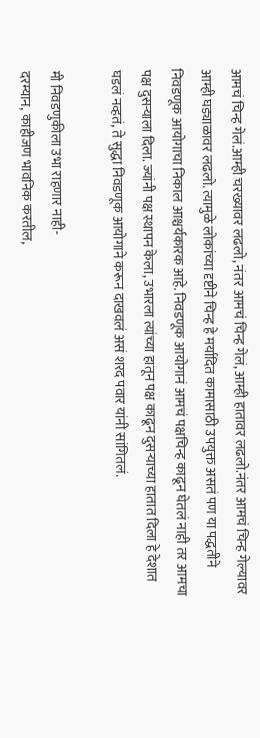आमचं चिन्ह गेलं.आम्ही चरख्यावर लढलो, नंतर आमचं चिन्ह गेलं, आम्ही हातावर लढलो.नंतर आमचं चिन्ह गेल्यावर आम्ही घड्याळावर लढलो. त्यामुळे लोकांच्या दृष्टीने चिन्ह हे मर्यादित कामासाठी उपयुक्त असतं पण या पद्धतीने निवडणूक आयोगाचा निकाल आश्चर्यकारक आहे. निवडणूक आयोगानं आमचं पक्षचिन्ह काढून घेतलं नाही तर आमचा पक्ष दुसऱ्याला दिला. ज्यांनी पक्ष स्थापन केला, उभारला त्यांच्या हातून पक्ष काढून दुसऱ्याच्या हातात दिला हे देशात घडलं नव्हतं, ते सुद्धा निवडणूक आयोगाने करून दाखवलं असं शरद पवार यांनी सांगितलं.

मी निवडणुकीला उभा राहणार नाही-
दरम्यान, काहीजण भावनिक करतील,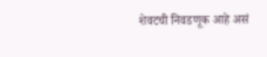शेवटची निवडणूक आहे असं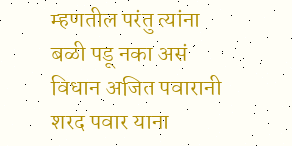म्हणतील परंतु त्यांना बळी पडू नका असं विधान अजित पवारानी शरद पवार याना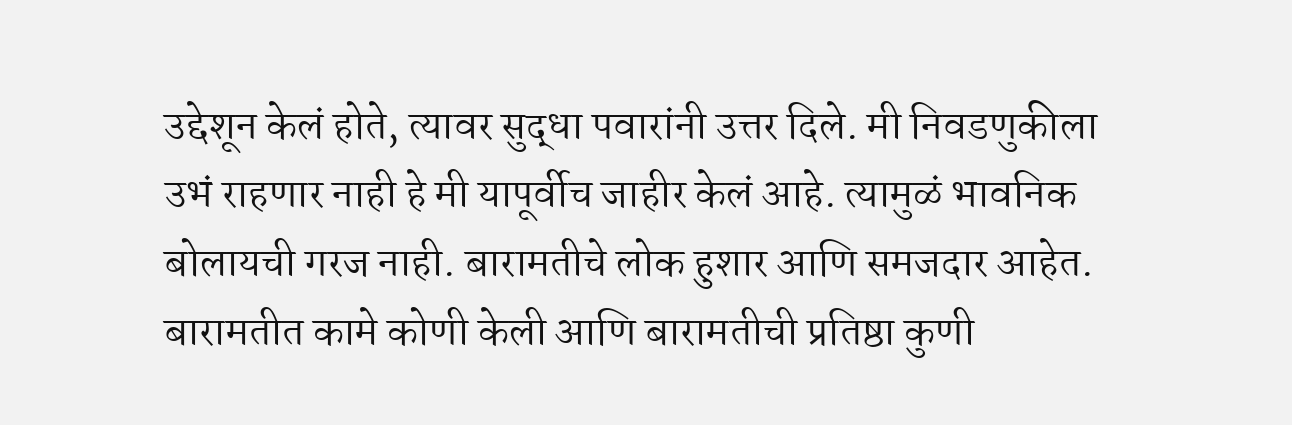उद्देशून केलं होते, त्यावर सुद्धा पवारांनी उत्तर दिले. मी निवडणुकीला उभं राहणार नाही हे मी यापूर्वीच जाहीर केलं आहे. त्यामुळं भावनिक बोलायची गरज नाही. बारामतीचे लोक हुशार आणि समजदार आहेत. बारामतीत कामे कोणी केली आणि बारामतीची प्रतिष्ठा कुणी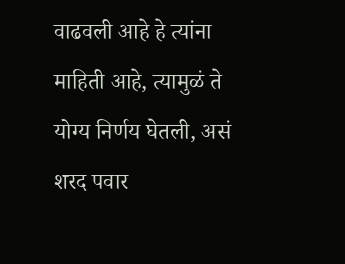वाढवली आहे हे त्यांना माहिती आहे, त्यामुळं ते योग्य निर्णय घेतली, असं शरद पवार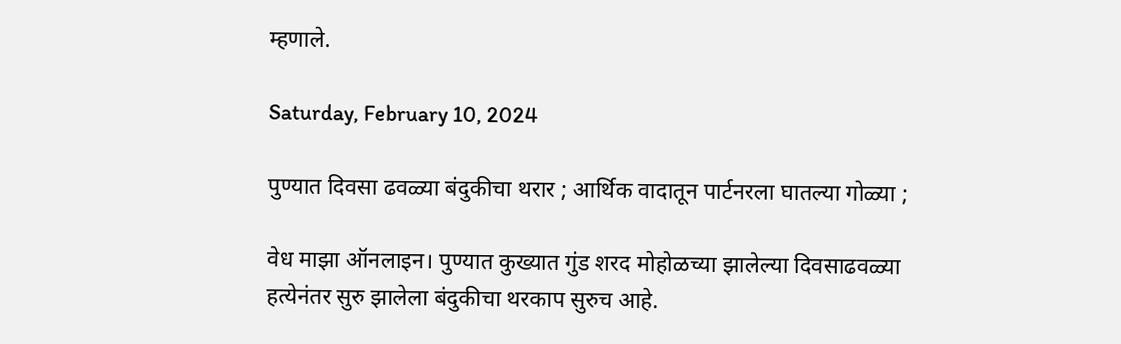म्हणाले.

Saturday, February 10, 2024

पुण्यात दिवसा ढवळ्या बंदुकीचा थरार ; आर्थिक वादातून पार्टनरला घातल्या गोळ्या ;

वेध माझा ऑनलाइन। पुण्यात कुख्यात गुंड शरद मोहोळच्या झालेल्या दिवसाढवळ्या हत्येनंतर सुरु झालेला बंदुकीचा थरकाप सुरुच आहे.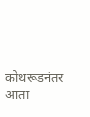कोथरूडनंतर आता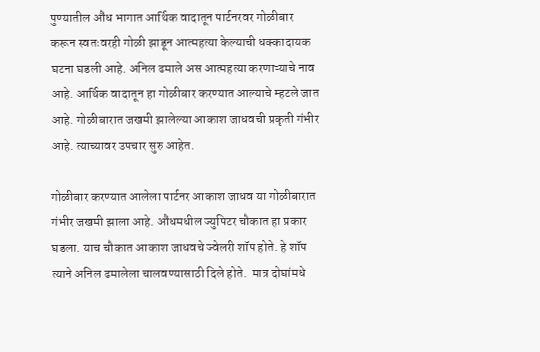पुण्यातील औंध भागात आर्थिक वादातून पार्टनरवर गोळीबार करून स्वतःवरही गोळी झाडून आत्महत्या केल्याची धक्कादायक घटना घडली आहे. अनिल ढमाले अस आत्महत्या करणाऱ्याचे नाव आहे. आर्थिक वादातून हा गोळीबार करण्यात आल्याचे म्हटले जात आहे. गोळीबारात जखमी झालेल्या आकाश जाधवची प्रकृती गंभीर आहे. त्याच्यावर उपचार सुरु आहेत.

गोळीबार करण्यात आलेला पार्टनर आकाश जाधव या गोळीबारात गंभीर जखमी झाला आहे. औंधमधील ज्युपिटर चौकात हा प्रकार घडला. याच चौकात आकाश जाधवचे ज्वेलरी शॉप होते. हे शॉप त्याने अनिल ढमालेला चालवण्यासाठी दिले होते.  मात्र दोघांमधे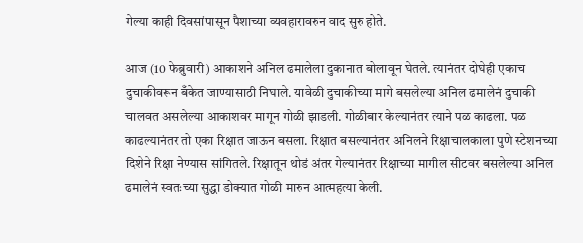गेल्या काही दिवसांपासून पैशाच्या व्यवहारावरुन वाद सुरु होते.

आज (10 फेब्रुवारी) आकाशने अनिल ढमालेला दुकानात बोलावून घेतले. त्यानंतर दोघेही एकाच दुचाकीवरून बँकेत जाण्यासाठी निघाले. यावेळी दुचाकीच्या मागे बसलेल्या अनिल ढमालेनं दुचाकी चालवत असलेल्या आकाशवर मागून गोळी झाडली. गोळीबार केल्यानंतर त्याने पळ काढला. पळ काढल्यानंतर तो एका रिक्षात जाऊन बसला. रिक्षात बसल्यानंतर अनिलने रिक्षाचालकाला पुणे स्टेशनच्या दिशेने रिक्षा नेण्यास सांगितले. रिक्षातून थोडं अंतर गेल्यानंतर रिक्षाच्या मागील सीटवर बसलेल्या अनिल ढमालेनं स्वतःच्या सुद्धा डोक्यात गोळी मारुन आत्महत्या केली.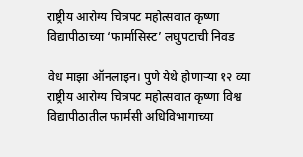राष्ट्रीय आरोग्य चित्रपट महोत्सवात कृष्णा विद्यापीठाच्या ‘फार्मासिस्ट’ लघुपटाची निवड

वेध माझा ऑनलाइन। पुणे येथे होणाऱ्या १२ व्या राष्ट्रीय आरोग्य चित्रपट महोत्सवात कृष्णा विश्व विद्यापीठातील फार्मसी अधिविभागाच्या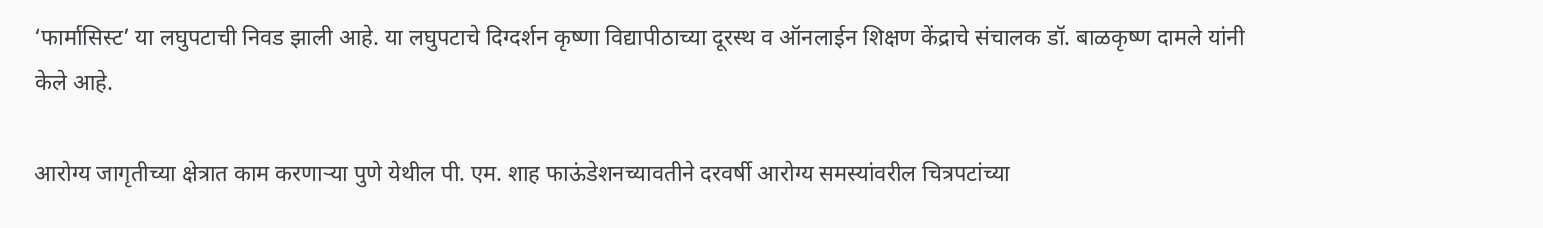‘फार्मासिस्ट’ या लघुपटाची निवड झाली आहे. या लघुपटाचे दिग्दर्शन कृष्णा विद्यापीठाच्या दूरस्थ व ऑनलाईन शिक्षण केंद्राचे संचालक डॉ. बाळकृष्ण दामले यांनी केले आहे.

आरोग्य जागृतीच्या क्षेत्रात काम करणाऱ्या पुणे येथील पी. एम. शाह फाऊंडेशनच्यावतीने दरवर्षी आरोग्य समस्यांवरील चित्रपटांच्या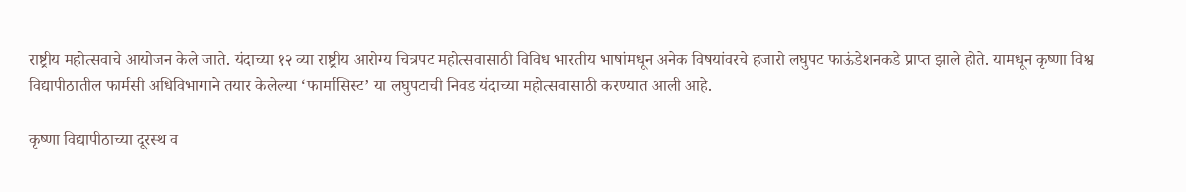राष्ट्रीय महोत्सवाचे आयोजन केले जाते. यंदाच्या १२ व्या राष्ट्रीय आरोग्य चित्रपट महोत्सवासाठी विविध भारतीय भाषांमधून अनेक विषयांवरचे हजारो लघुपट फाऊंडेशनकडे प्राप्त झाले होते. यामधून कृष्णा विश्व विद्यापीठातील फार्मसी अधिविभागाने तयार केलेल्या ‘फार्मासिस्ट’ या लघुपटाची निवड यंदाच्या महोत्सवासाठी करण्यात आली आहे.

कृष्णा विद्यापीठाच्या दूरस्थ व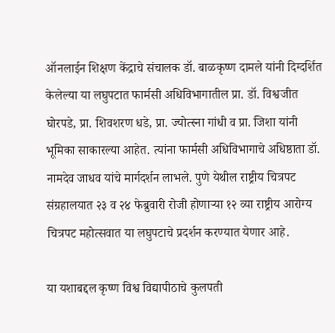ऑनलाईन शिक्षण केंद्राचे संचालक डॉ. बाळकृष्ण दामले यांनी दिग्दर्शित केलेल्या या लघुपटात फार्मसी अधिविभागातील प्रा. डॉ. विश्वजीत घोरपडे, प्रा. शिवशरण धडे, प्रा. ज्योत्स्ना गांधी व प्रा. जिशा यांनी भूमिका साकारल्या आहेत. त्यांना फार्मसी अधिविभागाचे अधिष्ठाता डॉ. नामदेव जाधव यांचे मार्गदर्शन लाभले. पुणे येथील राष्ट्रीय चित्रपट संग्रहालयात २३ व २४ फेब्रुवारी रोजी होणाऱ्या १२ व्या राष्ट्रीय आरोग्य चित्रपट महोत्सवात या लघुपटाचे प्रदर्शन करण्यात येणार आहे.

या यशाबद्दल कृष्ण विश्व विद्यापीठाचे कुलपती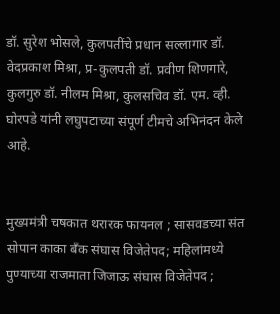डॉ. सुरेश भोसले, कुलपतींचे प्रधान सल्लागार डॉ. वेदप्रकाश मिश्रा, प्र-कुलपती डॉ. प्रवीण शिणगारे, कुलगुरु डॉ. नीलम मिश्रा, कुलसचिव डॉ. एम. व्ही. घोरपडे यांनी लघुपटाच्या संपूर्ण टीमचे अभिनंदन केले आहे.


मुख्यमंत्री चषकात थरारक फायनल ; सासवडच्या संत सोपान काका बँक संघास विजेतेपद; महिलांमध्ये पुण्याच्या राजमाता जिजाऊ संघास विजेतेपद ;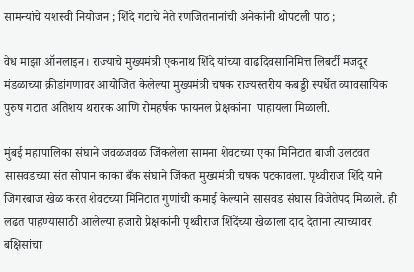सामन्यांचे यशस्वी नियोजन ; शिंदे गटाचे नेते रणजितनानांची अनेकांनी थोपटली पाठ ;

वेध माझा ऑनलाइन। राज्याचे मुख्यमंत्री एकनाथ शिंदे यांच्या वाढदिवसानिमित्त लिबर्टी मजदूर मंडळाच्या क्रीडांगणावर आयोजित केलेल्या मुख्यमंत्री चषक राज्यस्तरीय कबड्डी स्पर्धेत व्यावसायिक पुरुष गटात अतिशय थरारक आणि रोमहर्षक फायनल प्रेक्षकांना  पाहायला मिळाली.

मुंबई महापालिका संघाने जवळजवळ जिंकलेला सामना शेवटच्या एका मिनिटात बाजी उलटवत सासवडच्या संत सोपान काका बँक संघाने जिंकत मुख्यमंत्री चषक पटकावला. पृथ्वीराज शिंदे याने जिगरबाज खेळ करत शेवटच्या मिनिटात गुणांची कमाई केल्याने सासवड संघास विजेतेपद मिळाले. ही लढत पाहण्यासाठी आलेल्या हजारो प्रेक्षकांनी पृथ्वीराज शिंदेंच्या खेळाला दाद देताना त्याच्यावर बक्षिसांचा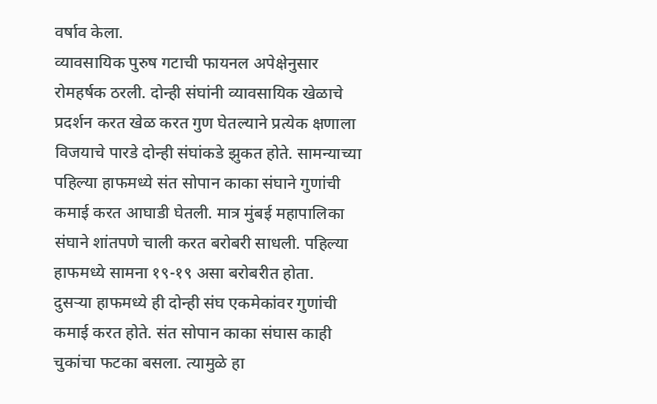वर्षाव केला.
व्यावसायिक पुरुष गटाची फायनल अपेक्षेनुसार रोमहर्षक ठरली. दोन्ही संघांनी व्यावसायिक खेळाचे प्रदर्शन करत खेळ करत गुण घेतल्याने प्रत्येक क्षणाला विजयाचे पारडे दोन्ही संघांकडे झुकत होते. सामन्याच्या पहिल्या हाफमध्ये संत सोपान काका संघाने गुणांची कमाई करत आघाडी घेतली. मात्र मुंबई महापालिका संघाने शांतपणे चाली करत बरोबरी साधली. पहिल्या हाफमध्ये सामना १९-१९ असा बरोबरीत होता.
दुसऱ्या हाफमध्ये ही दोन्ही संघ एकमेकांवर गुणांची कमाई करत होते. संत सोपान काका संघास काही चुकांचा फटका बसला. त्यामुळे हा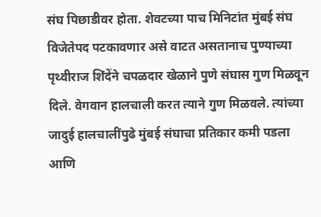संघ पिछाडीवर होता. शेवटच्या पाच मिनिटांत मुंबई संघ विजेतेपद पटकावणार असे वाटत असतानाच पुण्याच्या पृथ्वीराज शिंदेंने चपळदार खेळाने पुणे संघास गुण मिळवून दिले. वेगवान हालचाली करत त्याने गुण मिळवले. त्यांच्या जादुई हालचालींपुढे मुंबई संघाचा प्रतिकार कमी पडला आणि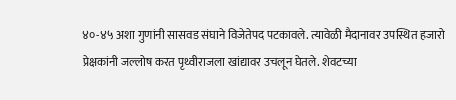४०-४५ अशा गुणांनी सासवड संघाने विजेतेपद पटकावले. त्यावेळी मैदानावर उपस्थित हजारो प्रेक्षकांनी जल्लोष करत पृथ्वीराजला खांद्यावर उचलून घेतले. शेवटच्या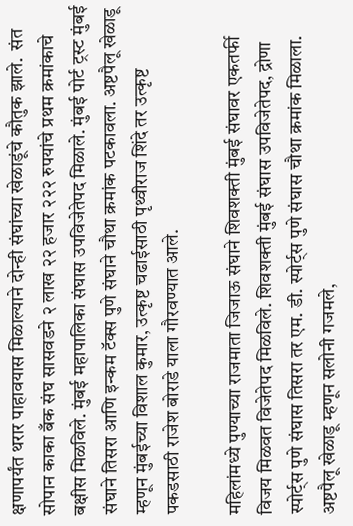क्षणापर्यंत थरार पाहावयास मिळाल्याने दोन्ही संघांच्या खेळाडूंचे कौतुक झाले.  संत सोपान काका बँक संघ सासवडने २ लाख २२ हजार २२२ रुपयांचे प्रथम क्रमांकाचे बक्षीस मिळविले. मुंबई महापालिका संघास उपविजेतेपद मिळाले. मुंबई पोर्ट ट्रस्ट मुंबई संघाने तिसरा आणि इन्कम टॅक्स पुणे संघाने चौथा क्रमांक पटकावला‌. अष्टपैलू खेळाडू म्हणून मुंबईच्या विशाल कुमार, उत्कृष्ट चढाईसाठी पृथ्वीराज शिंदे तर उत्कृष्ट पकडसाठी राजेश बोराडे याला गौरवण्यात आले.

महिलांमध्ये पुण्याच्या राजमाता जिजाऊ संघाने शिवशक्ती मुंबई संघावर एकतर्फी विजय मिळवत विजेतेपद मिळविले. शिवशक्ती मुंबई संघास उपविजेतेपद, द्रोणा स्पोर्ट्स पुणे संघास तिसरा तर एम. डी. स्पोर्ट्स पुणे संघास चौथा क्रमांक मिळाला. अष्टपैलू खेळाडू म्हणून सलोनी गजमले,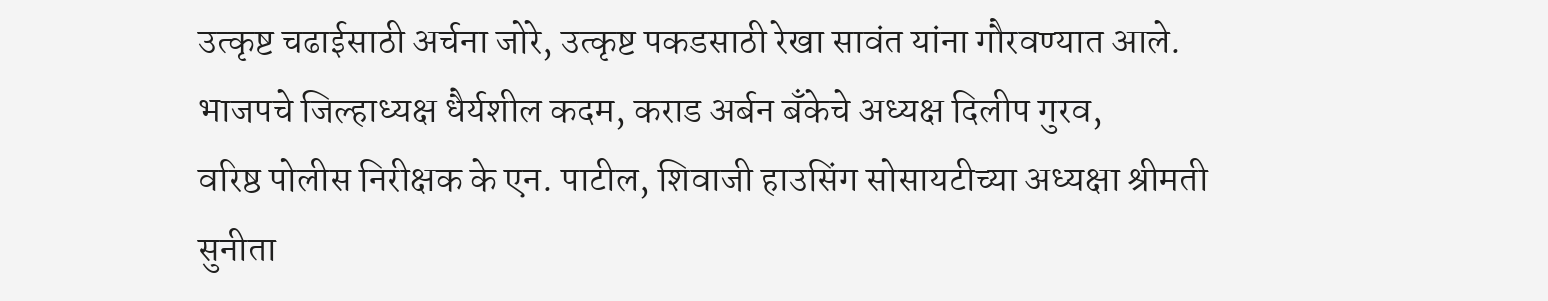उत्कृष्ट चढाईसाठी अर्चना जोरे, उत्कृष्ट पकडसाठी रेखा सावंत यांना गौरवण्यात आले.
भाजपचे जिल्हाध्यक्ष धैर्यशील कदम, कराड अर्बन बँकेचे अध्यक्ष दिलीप गुरव,
वरिष्ठ पोलीस निरीक्षक के एन. पाटील, शिवाजी हाउसिंग सोसायटीच्या अध्यक्षा श्रीमती सुनीता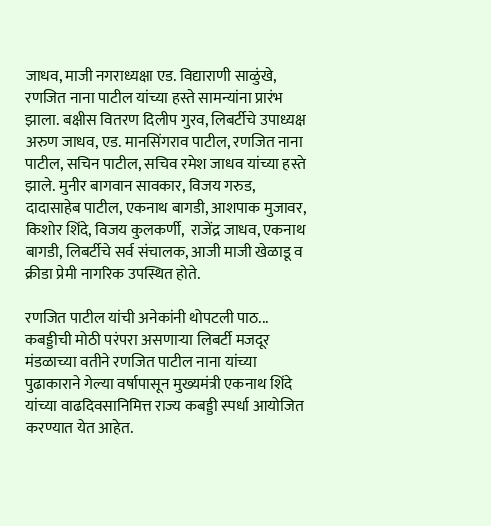जाधव, माजी नगराध्यक्षा एड. विद्याराणी साळुंखे, रणजित नाना पाटील यांच्या हस्ते सामन्यांना प्रारंभ झाला. बक्षीस वितरण दिलीप गुरव, लिबर्टीचे उपाध्यक्ष अरुण जाधव, एड. मानसिंगराव पाटील, रणजित नाना पाटील, सचिन पाटील, सचिव रमेश जाधव यांच्या हस्ते झाले. मुनीर बागवान सावकार, विजय गरुड, दादासाहेब पाटील, एकनाथ बागडी, आशपाक मुजावर, किशोर शिंदे, विजय कुलकर्णी,  राजेंद्र जाधव, एकनाथ बागडी, लिबर्टीचे सर्व संचालक, आजी माजी खेळाडू व क्रीडा प्रेमी नागरिक उपस्थित होते.

रणजित पाटील यांची अनेकांनी थोपटली पाठ...
कबड्डीची मोठी परंपरा असणाऱ्या लिबर्टी मजदूर मंडळाच्या वतीने रणजित पाटील नाना यांच्या पुढाकाराने गेल्या वर्षापासून मुख्यमंत्री एकनाथ शिंदे यांच्या वाढदिवसानिमित्त राज्य कबड्डी स्पर्धा आयोजित करण्यात येत आहेत.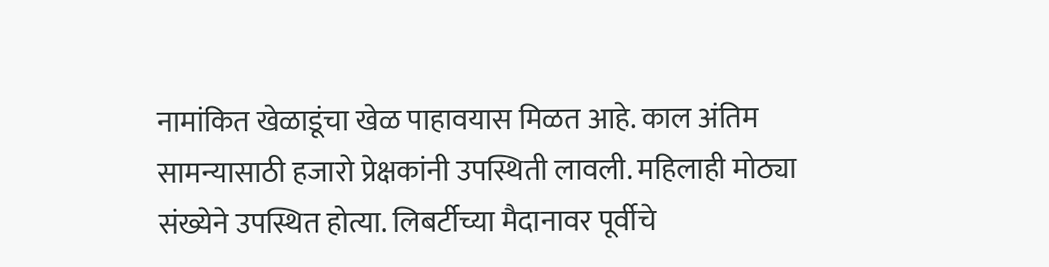नामांकित खेळाडूंचा खेळ पाहावयास मिळत आहे. काल अंतिम सामन्यासाठी हजारो प्रेक्षकांनी उपस्थिती लावली. महिलाही मोठ्या संख्येने उपस्थित होत्या. लिबर्टीच्या मैदानावर पूर्वीचे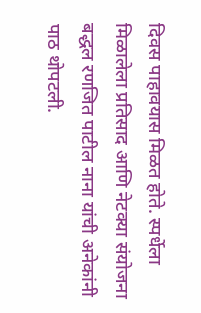दिवस पाहावयास मिळत होते. स्पर्धेला मिळालेला प्रतिसाद आणि नेटक्या संयोजना बद्धल रणजित पाटील नाना यांची अनेकांनी पाठ थोपटली.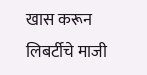खास करून लिबर्टीचे माजी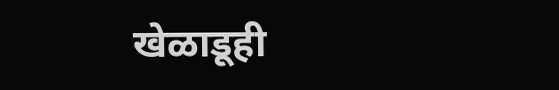खेळाडूही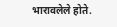भारावलेले होते.